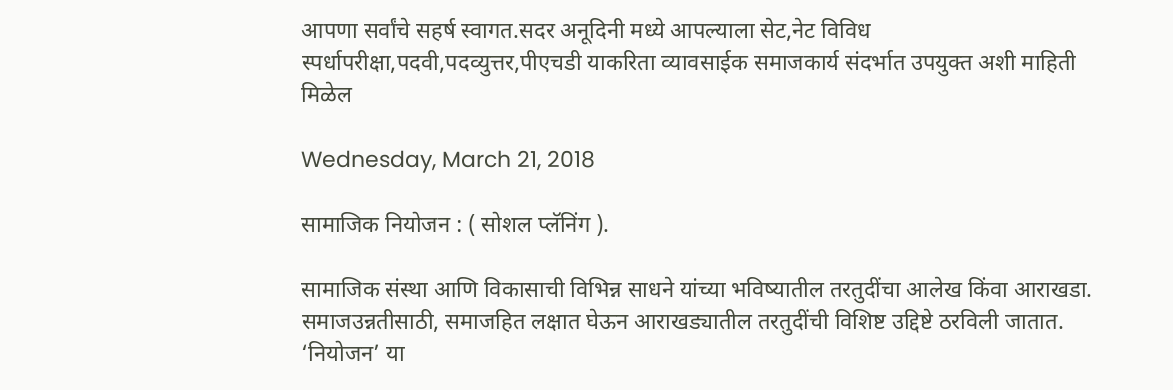आपणा सर्वांचे सहर्ष स्वागत.सदर अनूदिनी मध्ये आपल्याला सेट,नेट विविध स्पर्धापरीक्षा,पदवी,पदव्युत्तर,पीएचडी याकरिता व्यावसाईक समाजकार्य संदर्भात उपयुक्त अशी माहिती मिळेल

Wednesday, March 21, 2018

सामाजिक नियोजन : ( सोशल प्लॅनिंग ).

सामाजिक संस्था आणि विकासाची विभिन्न साधने यांच्या भविष्यातील तरतुदींचा आलेख किंवा आराखडा. समाजउन्नतीसाठी, समाजहित लक्षात घेऊन आराखड्यातील तरतुदींची विशिष्ट उद्दिष्टे ठरविली जातात. ‘नियोजन’ या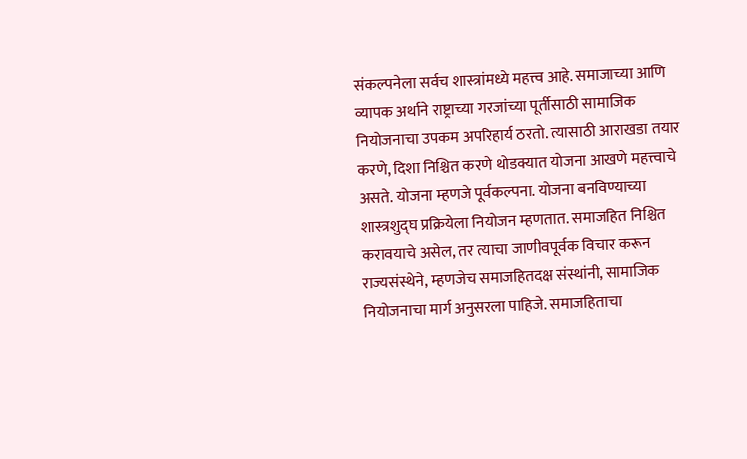संकल्पनेला सर्वच शास्त्रांमध्ये महत्त्व आहे. समाजाच्या आणि व्यापक अर्थाने राष्ट्राच्या गरजांच्या पूर्तीसाठी सामाजिक नियोजनाचा उपकम अपरिहार्य ठरतो. त्यासाठी आराखडा तयार करणे, दिशा निश्चित करणे थोडक्यात योजना आखणे महत्त्वाचे असते. योजना म्हणजे पूर्वकल्पना. योजना बनविण्याच्या शास्त्रशुद्घ प्रक्रियेला नियोजन म्हणतात. समाजहित निश्चित करावयाचे असेल, तर त्याचा जाणीवपूर्वक विचार करून राज्यसंस्थेने, म्हणजेच समाजहितदक्ष संस्थांनी, सामाजिक नियोजनाचा मार्ग अनुसरला पाहिजे. समाजहिताचा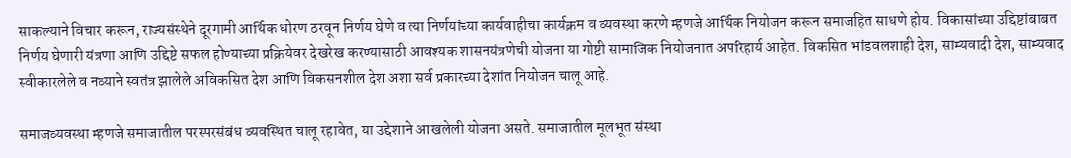साकल्याने विचार करून, राज्यसंस्थेने दूरगामी आर्थिक धोरण ठरवून निर्णय घेणे व त्या निर्णयांच्या कार्यवाहीचा कार्यक्रम व व्यवस्था करणे म्हणजे आर्थिक नियोजन करून समाजहित साधणे होय. विकासांच्या उद्दिष्टांबाबत निर्णय घेणारी यंत्रणा आणि उद्दिष्टे सफल होण्याच्या प्रक्रियेवर देखरेख करण्यासाठी आवश्यक शासनयंत्रणेची योजना या गोष्टी सामाजिक नियोजनात अपरिहार्य आहेत. विकसित भांडवलशाही देश, साम्यवादी देश, साम्यवाद स्वीकारलेले व नव्याने स्वतंत्र झालेले अविकसित देश आणि विकसनशील देश अशा सर्व प्रकारच्या देशांत नियोजन चालू आहे.

समाजव्यवस्था म्हणजे समाजातील परस्परसंबंध व्यवस्थित चालू रहावेत, या उद्देशाने आखलेली योजना असते. समाजातील मूलभूत संस्था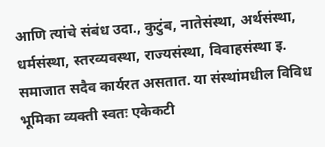आणि त्यांचे संबंध उदा., कुटुंब, नातेसंस्था, अर्थसंस्था, धर्मसंस्था, स्तरव्यवस्था, राज्यसंस्था, विवाहसंस्था इ. समाजात सदैव कार्यरत असतात. या संस्थांमधील विविध भूमिका व्यक्ती स्वतः एकेकटी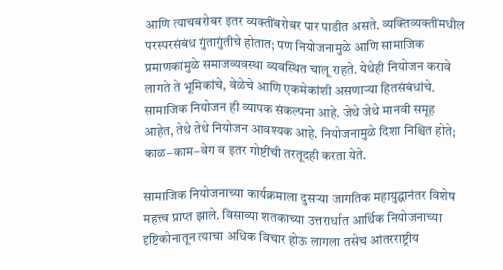आणि त्याचबरोबर इतर व्यक्तींबरोबर पार पाडीत असते. व्यक्तिव्यक्तींमधील परस्परसंबंध गुंतागुंतीचे होतात; पण नियोजनामुळे आणि सामाजिक प्रमाणकांमुळे समाजव्यवस्था व्यवस्थित चालू राहते. येथेही नियोजन करावे लागते ते भूमिकांचे, वेळेचे आणि एकमेकांशी असणाऱ्या हितसंबंधांचे. सामाजिक नियोजन ही व्यापक संकल्पना आहे. जेथे जेथे मानवी समूह आहेत, तेथे तेथे नियोजन आवश्यक आहे. नियोजनामुळे दिशा निश्चित होते; काळ–काम–वेग व इतर गोष्टींची तरतूदही करता येते.

सामाजिक नियोजनाच्या कार्यक्रमाला दुसऱ्या जागतिक महायुद्घानंतर विशेष महत्त्व प्राप्त झाले. विसाव्या शतकाच्या उत्तरार्धात आर्थिक नियोजनाच्या दृष्टिकोनातून त्याचा अधिक विचार होऊ लागला तसेच आंतरराष्ट्रीय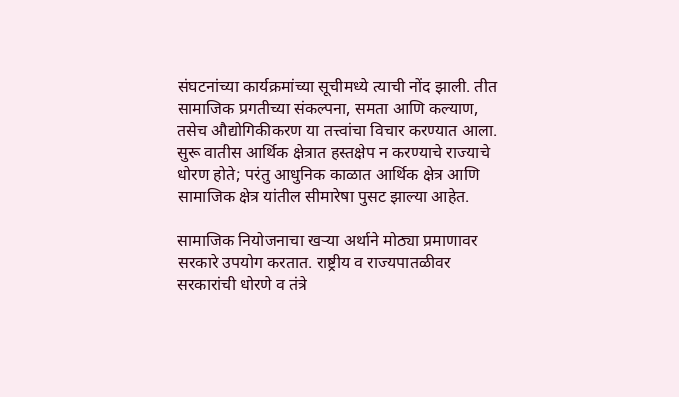संघटनांच्या कार्यक्रमांच्या सूचीमध्ये त्याची नोंद झाली. तीत सामाजिक प्रगतीच्या संकल्पना, समता आणि कल्याण, तसेच औद्योगिकीकरण या तत्त्वांचा विचार करण्यात आला. सुरू वातीस आर्थिक क्षेत्रात हस्तक्षेप न करण्याचे राज्याचे धोरण होते; परंतु आधुनिक काळात आर्थिक क्षेत्र आणि सामाजिक क्षेत्र यांतील सीमारेषा पुसट झाल्या आहेत.

सामाजिक नियोजनाचा खऱ्या अर्थाने मोठ्या प्रमाणावर सरकारे उपयोग करतात. राष्ट्रीय व राज्यपातळीवर सरकारांची धोरणे व तंत्रे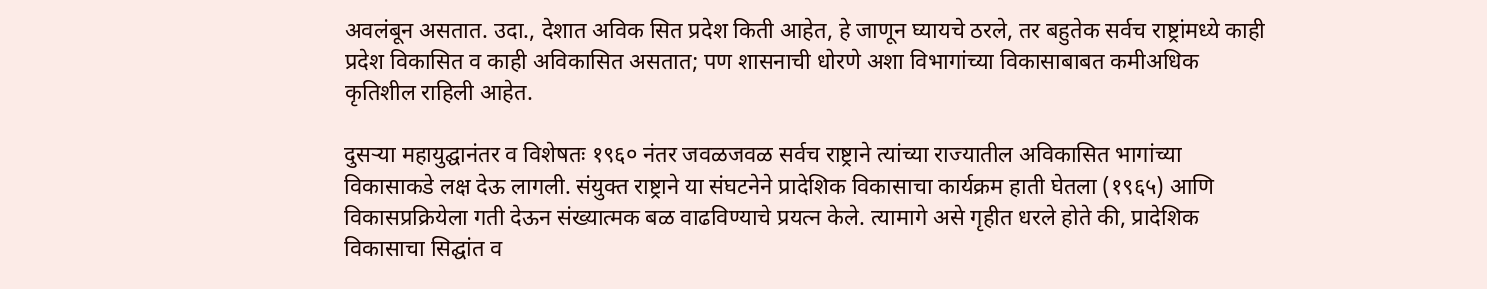अवलंबून असतात. उदा., देशात अविक सित प्रदेश किती आहेत, हे जाणून घ्यायचे ठरले, तर बहुतेक सर्वच राष्ट्रांमध्ये काही प्रदेश विकासित व काही अविकासित असतात; पण शासनाची धोरणे अशा विभागांच्या विकासाबाबत कमीअधिक कृतिशील राहिली आहेत.

दुसऱ्या महायुद्घानंतर व विशेषतः १९६० नंतर जवळजवळ सर्वच राष्ट्राने त्यांच्या राज्यातील अविकासित भागांच्या विकासाकडे लक्ष देऊ लागली. संयुक्त राष्ट्राने या संघटनेने प्रादेशिक विकासाचा कार्यक्रम हाती घेतला (१९६५) आणि विकासप्रक्रियेला गती देऊन संख्यात्मक बळ वाढविण्याचे प्रयत्न केले. त्यामागे असे गृहीत धरले होते की, प्रादेशिक विकासाचा सिद्घांत व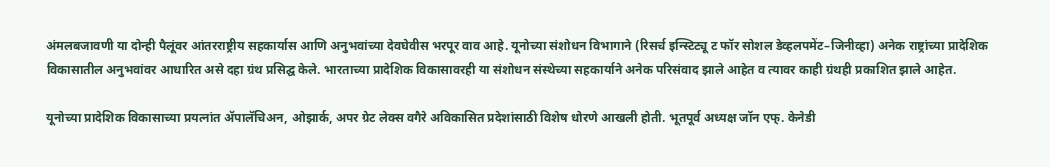अंमलबजावणी या दोन्ही पैलूंवर आंतरराष्ट्रीय सहकार्यास आणि अनुभवांच्या देवघेवीस भरपूर वाव आहे. यूनोच्या संशोधन विभागाने (रिसर्च इन्स्टिट्यू ट फॉर सोशल डेव्हलपमेंट–जिनीव्हा) अनेक राष्ट्रांच्या प्रादेशिक विकासातील अनुभवांवर आधारित असे दहा ग्रंथ प्रसिद्घ केले. भारताच्या प्रादेशिक विकासावरही या संशोधन संस्थेच्या सहकार्याने अनेक परिसंवाद झाले आहेत व त्यावर काही ग्रंथही प्रकाशित झाले आहेत.

यूनोच्या प्रादेशिक विकासाच्या प्रयत्नांत ॲपालॅचिअन, ओझार्क, अपर ग्रेट लेक्स वगैरे अविकासित प्रदेशांसाठी विशेष धोरणे आखली होती. भूतपूर्व अध्यक्ष जॉन एफ्. केनेडी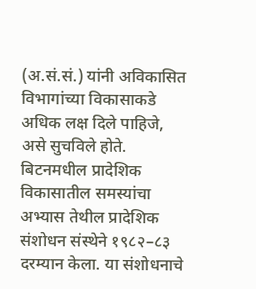(अ.सं.सं.) यांनी अविकासित विभागांच्या विकासाकडे अधिक लक्ष दिले पाहिजे, असे सुचविले होते. बिटनमधील प्रादेशिक विकासातील समस्यांचा अभ्यास तेथील प्रादेशिक संशोधन संस्थेने १९८२–८३ दरम्यान केला. या संशोधनाचे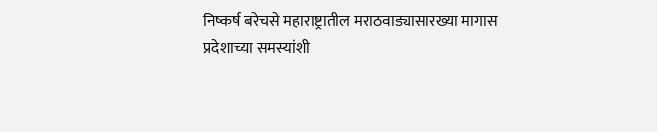निष्कर्ष बरेचसे महाराष्ट्रातील मराठवाड्यासारख्या मागास प्रदेशाच्या समस्यांशी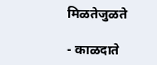मिळतेजुळते

- काळदाते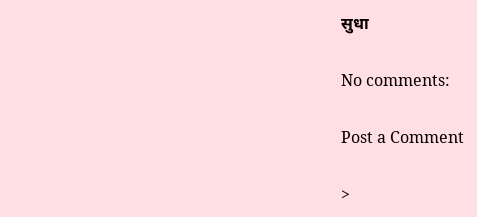सुधा

No comments:

Post a Comment

>